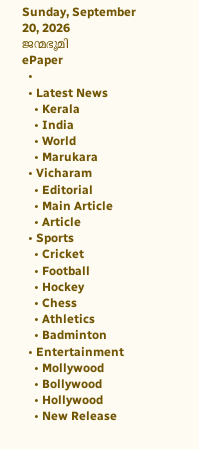Sunday, September 20, 2026
ജന്മഭൂമി
ePaper
  •
  • Latest News
    • Kerala
    • India
    • World
    • Marukara
  • Vicharam
    • Editorial
    • Main Article
    • Article
  • Sports
    • Cricket
    • Football
    • Hockey
    • Chess
    • Athletics
    • Badminton
  • Entertainment
    • Mollywood
    • Bollywood
    • Hollywood
    • New Release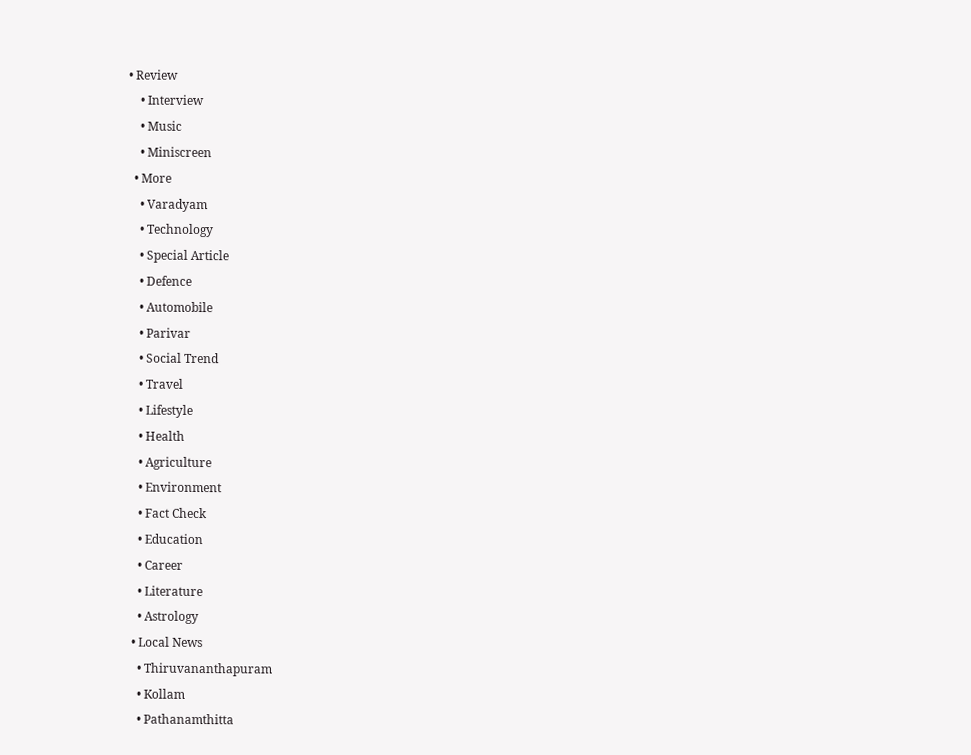• Review
    • Interview
    • Music
    • Miniscreen
  • More
    • Varadyam
    • Technology
    • Special Article
    • Defence
    • Automobile
    • Parivar
    • Social Trend
    • Travel
    • Lifestyle
    • Health
    • Agriculture
    • Environment
    • Fact Check
    • Education
    • Career
    • Literature
    • Astrology
  • Local News
    • Thiruvananthapuram
    • Kollam
    • Pathanamthitta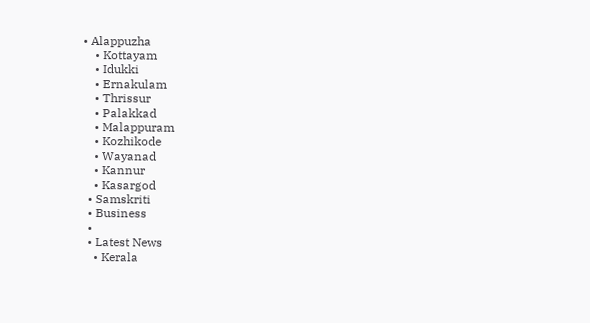• Alappuzha
    • Kottayam
    • Idukki
    • Ernakulam
    • Thrissur
    • Palakkad
    • Malappuram
    • Kozhikode
    • Wayanad
    • Kannur
    • Kasargod
  • Samskriti
  • Business
  •
  • Latest News
    • Kerala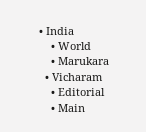• India
    • World
    • Marukara
  • Vicharam
    • Editorial
    • Main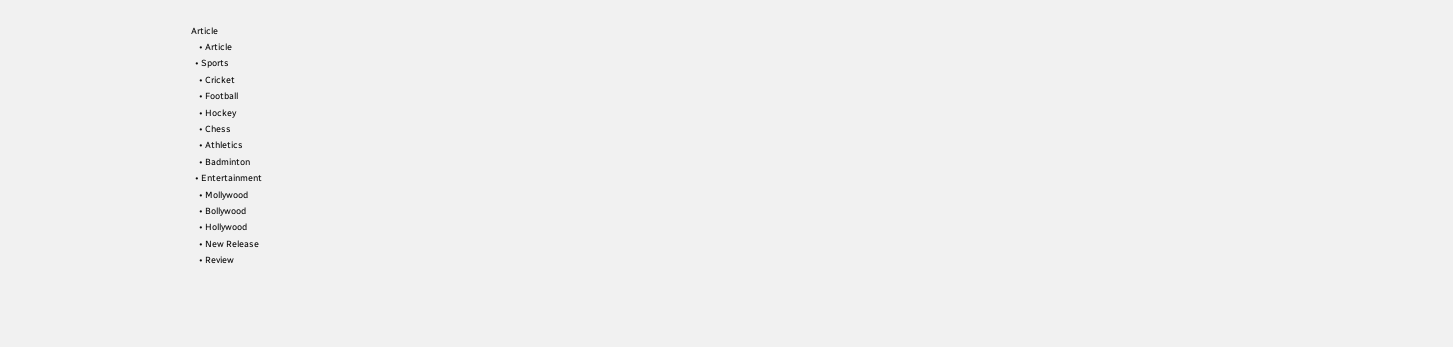Article
    • Article
  • Sports
    • Cricket
    • Football
    • Hockey
    • Chess
    • Athletics
    • Badminton
  • Entertainment
    • Mollywood
    • Bollywood
    • Hollywood
    • New Release
    • Review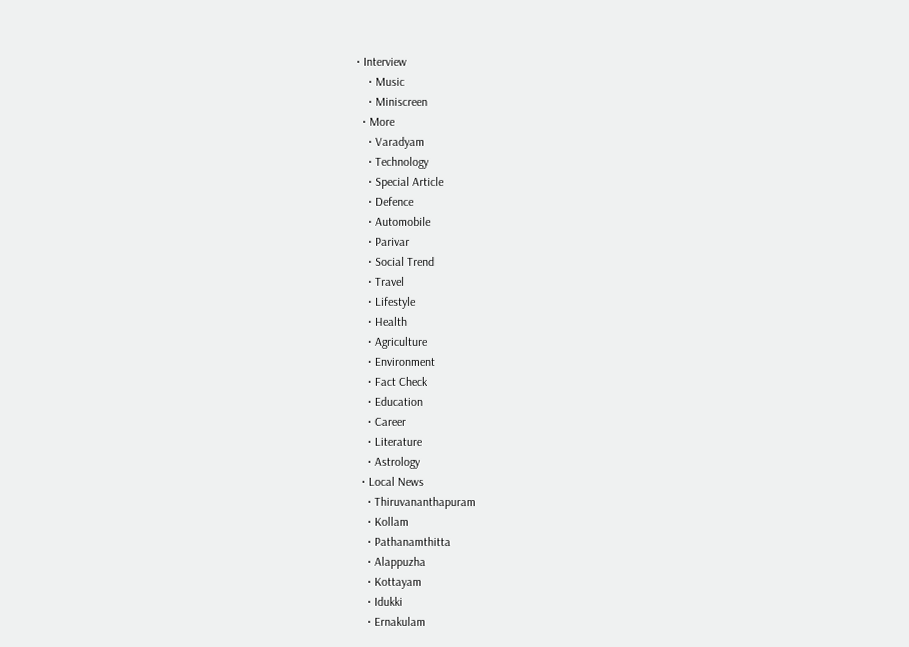• Interview
    • Music
    • Miniscreen
  • More
    • Varadyam
    • Technology
    • Special Article
    • Defence
    • Automobile
    • Parivar
    • Social Trend
    • Travel
    • Lifestyle
    • Health
    • Agriculture
    • Environment
    • Fact Check
    • Education
    • Career
    • Literature
    • Astrology
  • Local News
    • Thiruvananthapuram
    • Kollam
    • Pathanamthitta
    • Alappuzha
    • Kottayam
    • Idukki
    • Ernakulam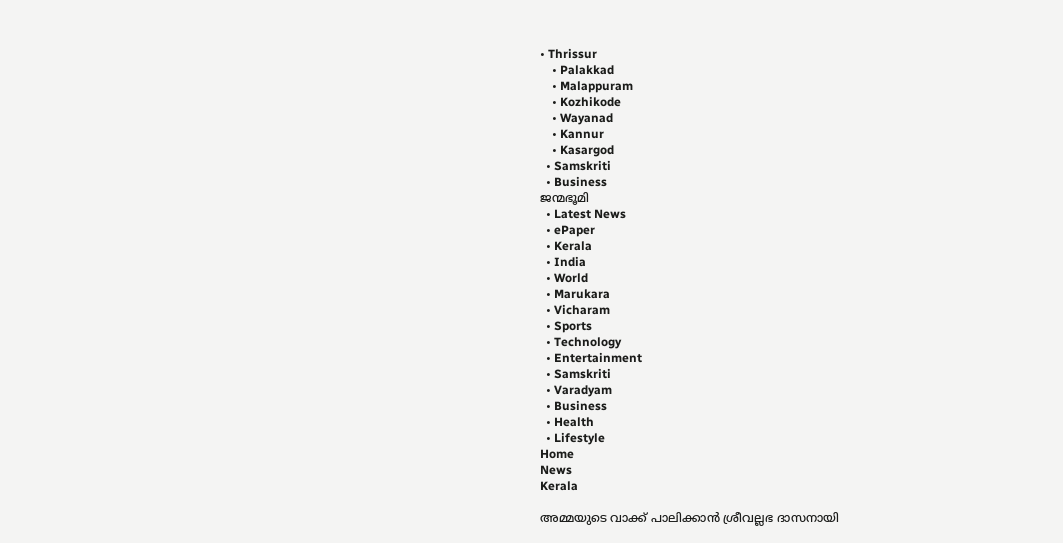• Thrissur
    • Palakkad
    • Malappuram
    • Kozhikode
    • Wayanad
    • Kannur
    • Kasargod
  • Samskriti
  • Business
ജന്മഭൂമി
  • Latest News
  • ePaper
  • Kerala
  • India
  • World
  • Marukara
  • Vicharam
  • Sports
  • Technology
  • Entertainment
  • Samskriti
  • Varadyam
  • Business
  • Health
  • Lifestyle
Home
News
Kerala

അമ്മയുടെ വാക്ക് പാലിക്കാന്‍ ശ്രീവല്ലഭ ദാസനായി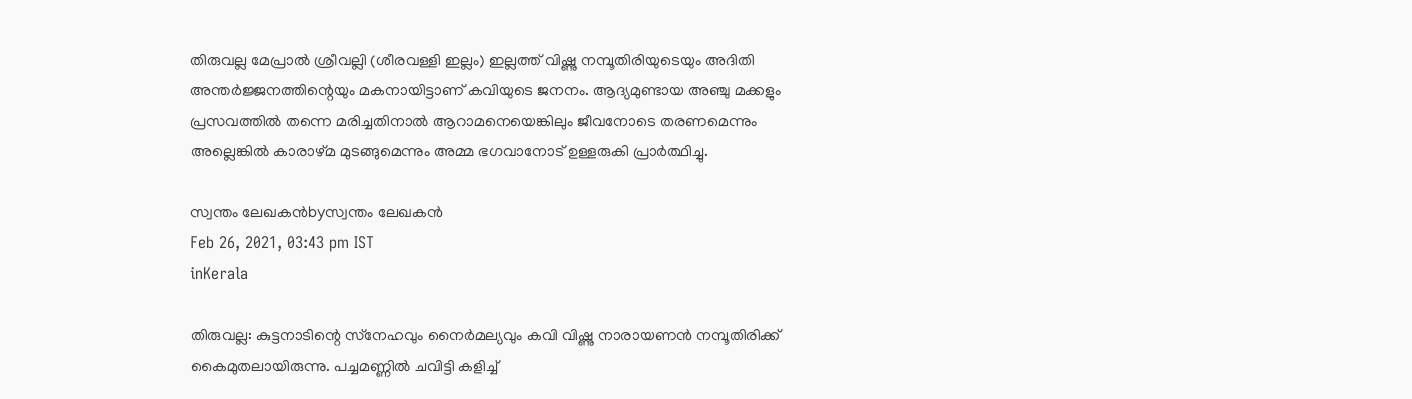തിരുവല്ല മേപ്രാല്‍ ശ്രീവല്ലി (ശീരവള്ളി ഇല്ലം) ഇല്ലത്ത് വിഷ്ണു നമ്പൂതിരിയുടെയും അദിതി അന്തര്‍ജ്ജനത്തിന്റെയും മകനായിട്ടാണ് കവിയുടെ ജനനം. ആദ്യമുണ്ടായ അഞ്ചു മക്കളും പ്രസവത്തില്‍ തന്നെ മരിച്ചതിനാല്‍ ആറാമനെയെങ്കിലും ജീവനോടെ തരണമെന്നും അല്ലെങ്കില്‍ കാരാഴ്മ മുടങ്ങുമെന്നും അമ്മ ഭഗവാനോട് ഉള്ളരുകി പ്രാര്‍ത്ഥിച്ചു.

സ്വന്തം ലേഖകന്‍byസ്വന്തം ലേഖകന്‍
Feb 26, 2021, 03:43 pm IST
inKerala

തിരുവല്ല: കുട്ടനാടിന്റെ സ്‌നേഹവും നൈര്‍മല്യവും കവി വിഷ്ണു നാരായണന്‍ നമ്പൂതിരിക്ക് കൈമുതലായിരുന്നു. പച്ചമണ്ണില്‍ ചവിട്ടി കളിച്ച്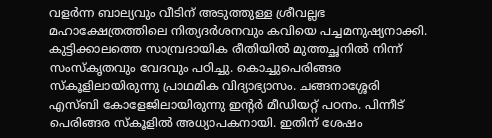വളര്‍ന്ന ബാല്യവും വീടിന് അടുത്തുള്ള ശ്രീവല്ലഭ മഹാക്ഷേത്രത്തിലെ നിത്യദര്‍ശനവും കവിയെ പച്ചമനുഷ്യനാക്കി. കുട്ടിക്കാലത്തെ സാമ്പ്രദായിക രീതിയില്‍ മുത്തച്ഛനില്‍ നിന്ന് സംസ്‌കൃതവും വേദവും പഠിച്ചു. കൊച്ചുപെരിങ്ങര സ്‌കൂളിലായിരുന്നു പ്രാഥമിക വിദ്യാഭ്യാസം. ചങ്ങനാശ്ശേരി എസ്ബി കോളേജിലായിരുന്നു ഇന്റര്‍ മീഡിയറ്റ് പഠനം. പിന്നീട് പെരിങ്ങര സ്‌കൂളില്‍ അധ്യാപകനായി. ഇതിന് ശേഷം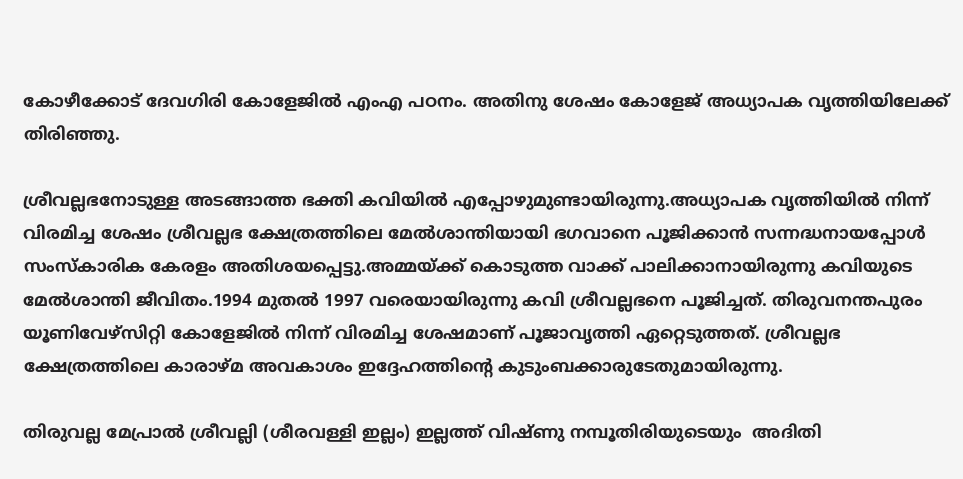കോഴീക്കോട് ദേവഗിരി കോളേജില്‍ എംഎ പഠനം. അതിനു ശേഷം കോളേജ് അധ്യാപക വൃത്തിയിലേക്ക് തിരിഞ്ഞു.

ശ്രീവല്ലഭനോടുള്ള അടങ്ങാത്ത ഭക്തി കവിയില്‍ എപ്പോഴുമുണ്ടായിരുന്നു.അധ്യാപക വൃത്തിയില്‍ നിന്ന് വിരമിച്ച ശേഷം ശ്രീവല്ലഭ ക്ഷേത്രത്തിലെ മേല്‍ശാന്തിയായി ഭഗവാനെ പൂജിക്കാന്‍ സന്നദ്ധനായപ്പോള്‍ സംസ്‌കാരിക കേരളം അതിശയപ്പെട്ടു.അമ്മയ്‌ക്ക് കൊടുത്ത വാക്ക് പാലിക്കാനായിരുന്നു കവിയുടെ മേല്‍ശാന്തി ജീവിതം.1994 മുതല്‍ 1997 വരെയായിരുന്നു കവി ശ്രീവല്ലഭനെ പൂജിച്ചത്. തിരുവനന്തപുരം യൂണിവേഴ്‌സിറ്റി കോളേജില്‍ നിന്ന് വിരമിച്ച ശേഷമാണ് പൂജാവൃത്തി ഏറ്റെടുത്തത്. ശ്രീവല്ലഭ ക്ഷേത്രത്തിലെ കാരാഴ്മ അവകാശം ഇദ്ദേഹത്തിന്റെ കുടുംബക്കാരുടേതുമായിരുന്നു.

തിരുവല്ല മേപ്രാല്‍ ശ്രീവല്ലി (ശീരവള്ളി ഇല്ലം) ഇല്ലത്ത് വിഷ്ണു നമ്പൂതിരിയുടെയും  അദിതി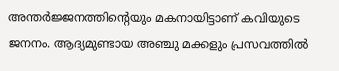അന്തര്‍ജ്ജനത്തിന്റെയും മകനായിട്ടാണ് കവിയുടെ ജനനം. ആദ്യമുണ്ടായ അഞ്ചു മക്കളും പ്രസവത്തില്‍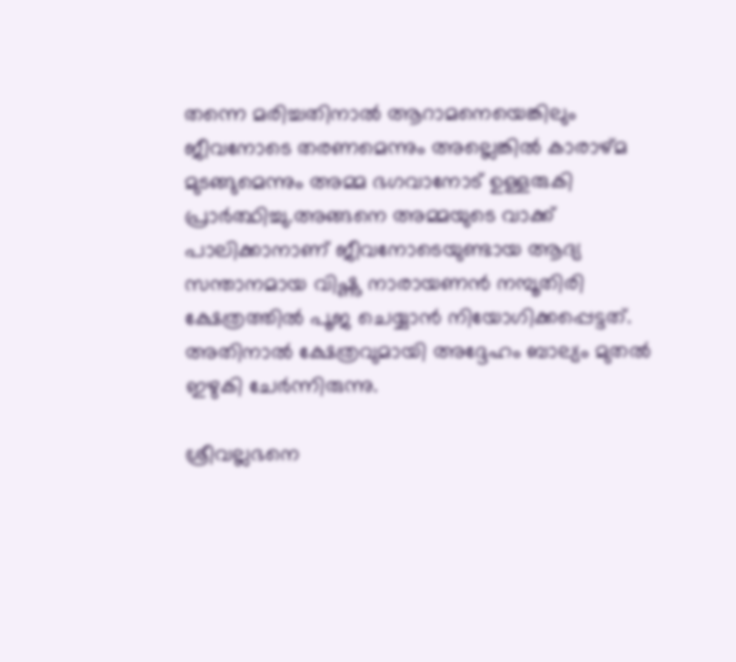തന്നെ മരിച്ചതിനാല്‍ ആറാമനെയെങ്കിലും ജീവനോടെ തരണമെന്നും അല്ലെങ്കില്‍ കാരാഴ്മ മുടങ്ങുമെന്നും അമ്മ ഭഗവാനോട് ഉള്ളരുകി പ്രാര്‍ത്ഥിച്ചു.അങ്ങനെ അമ്മയുടെ വാക്ക് പാലിക്കാനാണ് ജീവനോടെയുണ്ടായ ആദ്യ സന്താനമായ വിഷ്ണു നാരായണന്‍ നമ്പൂതിരി  ക്ഷേത്രത്തില്‍ പൂജ ചെയ്യാന്‍ നിയോഗിക്കപ്പെട്ടത്. അതിനാല്‍ ക്ഷേത്രവുമായി അദ്ദേഹം ബാല്യം മുതല്‍ ഇഴുകി ചേര്‍ന്നിരുന്നു.

ശ്രീവല്ലഭനെ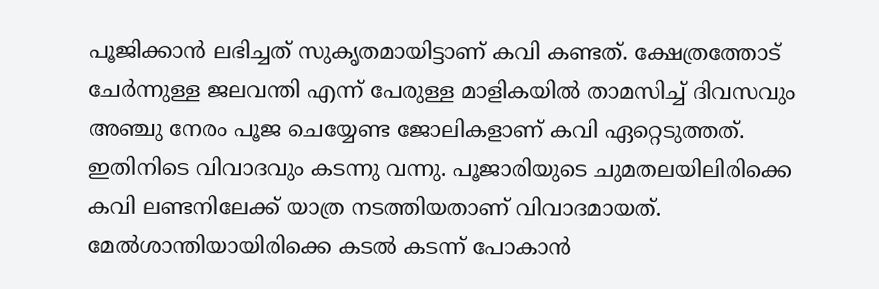പൂജിക്കാന്‍ ലഭിച്ചത് സുകൃതമായിട്ടാണ് കവി കണ്ടത്. ക്ഷേത്രത്തോട് ചേര്‍ന്നുള്ള ജലവന്തി എന്ന് പേരുള്ള മാളികയില്‍ താമസിച്ച് ദിവസവും അഞ്ചു നേരം പൂജ ചെയ്യേണ്ട ജോലികളാണ് കവി ഏറ്റെടുത്തത്. ഇതിനിടെ വിവാദവും കടന്നു വന്നു. പൂജാരിയുടെ ചുമതലയിലിരിക്കെ കവി ലണ്ടനിലേക്ക് യാത്ര നടത്തിയതാണ് വിവാദമായത്. മേല്‍ശാന്തിയായിരിക്കെ കടല്‍ കടന്ന് പോകാന്‍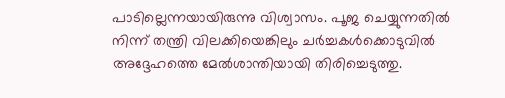പാടില്ലെന്നയായിരുന്നു വിശ്വാസം. പൂജ ചെയ്യുന്നതില്‍ നിന്ന് തന്ത്രി വിലക്കിയെങ്കിലും ചര്‍ച്ചകള്‍ക്കൊടുവില്‍ അദ്ദേഹത്തെ മേല്‍ശാന്തിയായി തിരിച്ചെടുത്തു.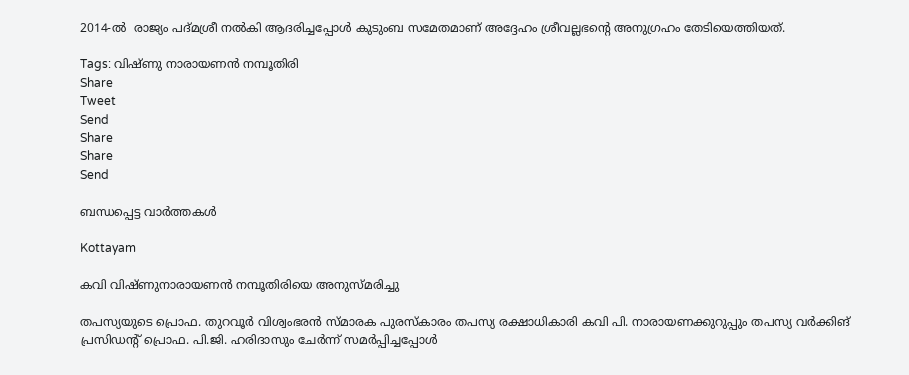2014-ല്‍  രാജ്യം പദ്മശ്രീ നല്‍കി ആദരിച്ചപ്പോള്‍ കുടുംബ സമേതമാണ് അദ്ദേഹം ശ്രീവല്ലഭന്റെ അനുഗ്രഹം തേടിയെത്തിയത്.

Tags: വിഷ്ണു നാരായണന്‍ നമ്പൂതിരി
Share
Tweet
Send
Share
Share
Send

ബന്ധപ്പെട്ട വാര്‍ത്തകള്‍

Kottayam

കവി വിഷ്ണുനാരായണന്‍ നമ്പൂതിരിയെ അനുസ്മരിച്ചു

തപസ്യയുടെ പ്രൊഫ. തുറവൂര്‍ വിശ്വംഭരന്‍ സ്മാരക പുരസ്‌കാരം തപസ്യ രക്ഷാധികാരി കവി പി. നാരായണക്കുറുപ്പും തപസ്യ വര്‍ക്കിങ് പ്രസിഡന്റ് പ്രൊഫ. പി.ജി. ഹരിദാസും ചേര്‍ന്ന് സമര്‍പ്പിച്ചപ്പോള്‍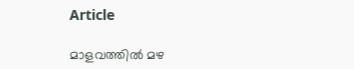Article

മാളവത്തില്‍ മഴ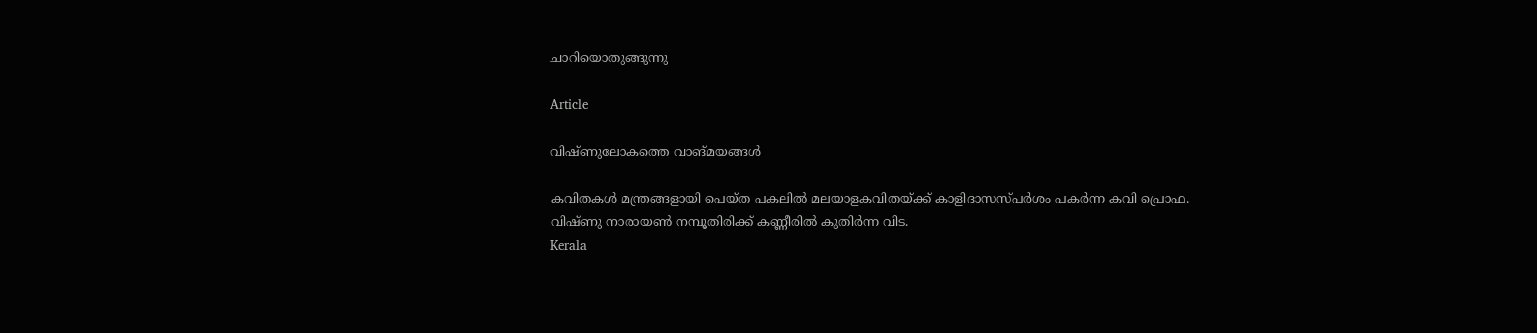ചാറിയൊതുങ്ങുന്നു

Article

വിഷ്ണുലോകത്തെ വാങ്മയങ്ങള്‍

കവിതകള്‍ മന്ത്രങ്ങളായി പെയ്ത പകലില്‍ മലയാളകവിതയ്ക്ക് കാളിദാസസ്പര്‍ശം പകര്‍ന്ന കവി പ്രൊഫ. വിഷ്ണു നാരായണ്‍ നമ്പൂതിരിക്ക് കണ്ണീരില്‍ കുതിര്‍ന്ന വിട.
Kerala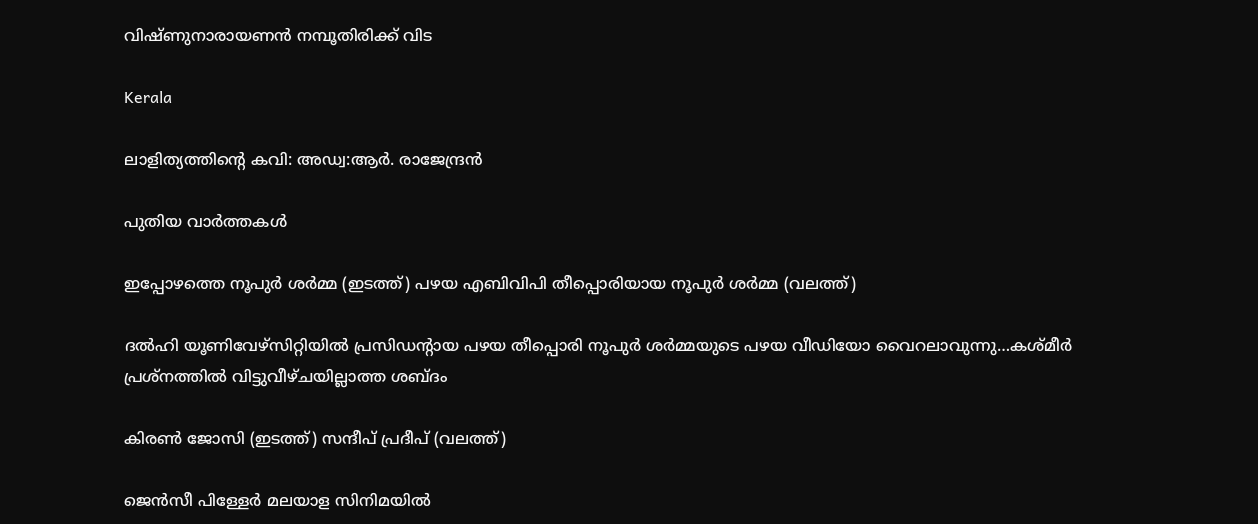വിഷ്ണുനാരായണന്‍ നമ്പൂതിരിക്ക് വിട

Kerala

ലാളിത്യത്തിന്റെ കവി: അഡ്വ:ആര്‍. രാജേന്ദ്രന്‍

പുതിയ വാര്‍ത്തകള്‍

ഇപ്പോഴത്തെ നൂപുര്‍ ശര്‍മ്മ (ഇടത്ത്) പഴയ എബിവിപി തീപ്പൊരിയായ നൂപുര്‍ ശര്‍മ്മ (വലത്ത്)

ദല്‍ഹി യൂണിവേഴ്സിറ്റിയില്‍ പ്രസിഡന്‍റായ പഴയ തീപ്പൊരി നൂപുര്‍ ശര്‍മ്മയുടെ പഴയ വീഡിയോ വൈറലാവുന്നു…കശ്മീര്‍ പ്രശ്നത്തില്‍ വിട്ടുവീഴ്ചയില്ലാത്ത ശബ്ദം

കിരണ്‍ ജോസി (ഇടത്ത്) സന്ദീപ് പ്രദീപ് (വലത്ത്)

ജെന്‍സീ പിള്ളേര്‍ മലയാള സിനിമയില്‍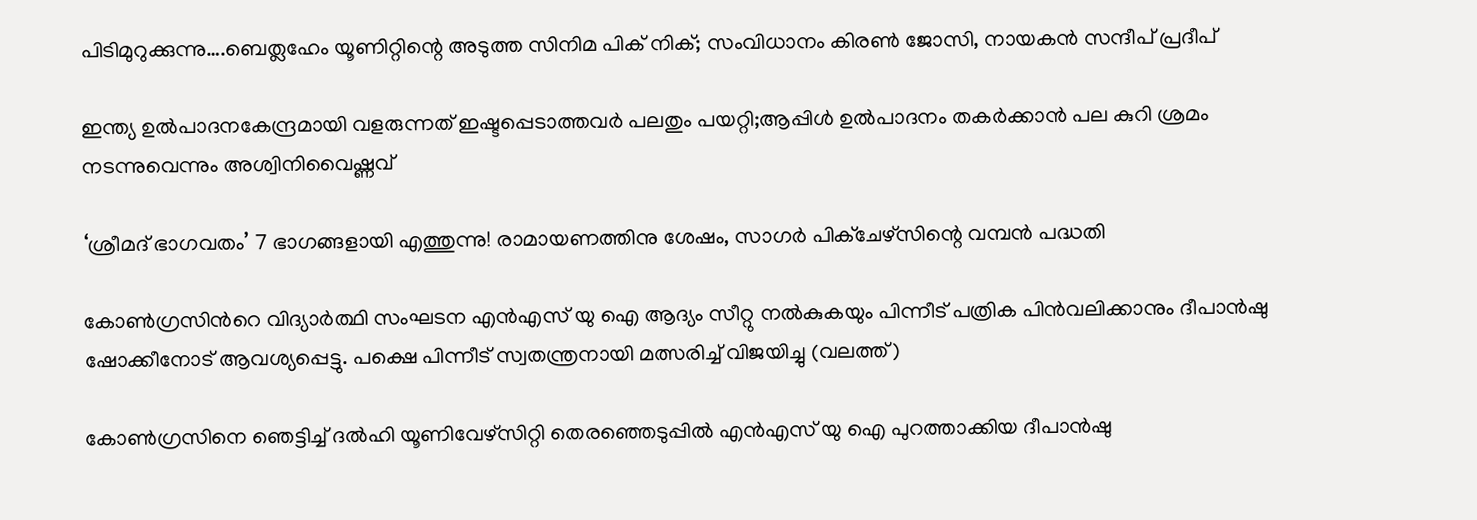പിടിമുറുക്കുന്നു….ബെത്ലഹേം യൂണിറ്റിന്റെ അടുത്ത സിനിമ പിക് നിക്; സംവിധാനം കിരണ്‍ ജോസി, നായകന്‍ സന്ദീപ് പ്രദീപ്

ഇന്ത്യ ഉല്‍പാദനകേന്ദ്രമായി വളരുന്നത് ഇഷ്ടപ്പെടാത്തവര്‍ പലതും പയറ്റി;ആപ്പിള്‍ ഉല്‍പാദനം തകര്‍ക്കാന്‍ പല കുറി ശ്രമം നടന്നുവെന്നും അശ്വിനിവൈഷ്ണവ്

‘ശ്രീമദ് ഭാഗവതം’ 7 ഭാഗങ്ങളായി എത്തുന്നു! രാമായണത്തിനു ശേഷം, സാഗർ പിക്ചേഴ്സിന്റെ വമ്പൻ പദ്ധതി

കോണ്‍ഗ്രസിന്‍റെ വിദ്യാര്‍ത്ഥി സംഘടന എന്‍എസ് യു ഐ ആദ്യം സീറ്റു നല്‍കുകയും പിന്നീട് പത്രിക പിന്‍വലിക്കാനും ദീപാന്‍ഷു ഷോക്കീനോട് ആവശ്യപ്പെട്ടു. പക്ഷെ പിന്നീട് സ്വതന്ത്രനായി മത്സരിച്ച് വിജയിച്ചു (വലത്ത്)

കോണ്‍ഗ്രസിനെ ഞെട്ടിച്ച് ദല്‍ഹി യൂണിവേഴ്സിറ്റി തെരഞ്ഞെടുപ്പില്‍ എന്‍എസ് യു ഐ പുറത്താക്കിയ ദീപാൻഷു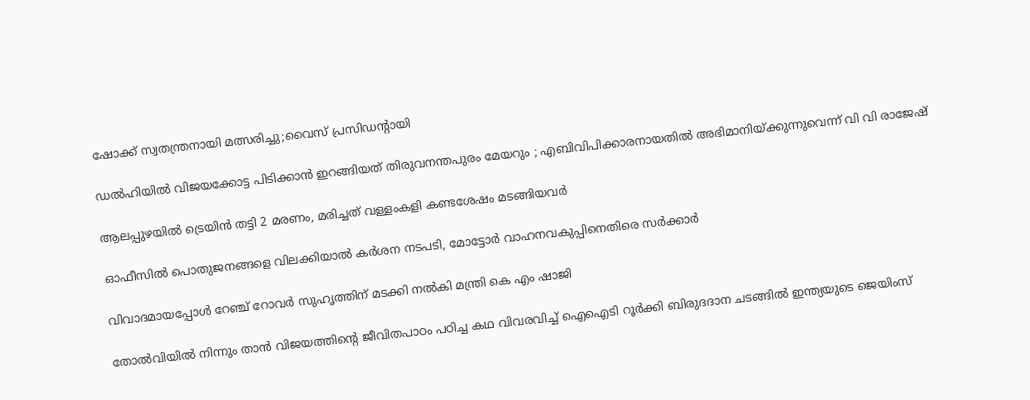ഷോക്ക് സ്വതന്ത്രനായി മത്സരിച്ചു;വൈസ് പ്രസിഡന്‍റായി

ഡൽഹിയിൽ വിജയക്കോട്ട പിടിക്കാൻ ഇറങ്ങിയത് തിരുവനന്തപുരം മേയറും ; എബിവിപിക്കാരനായതിൽ അഭിമാനിയ്‌ക്കുന്നുവെന്ന് വി വി രാജേഷ്

ആലപ്പുഴയില്‍ ട്രെയിന്‍ തട്ടി 2 മരണം, മരിച്ചത് വള്ളംകളി കണ്ടശേഷം മടങ്ങിയവര്‍

ഓഫീസില്‍ പൊതുജനങ്ങളെ വിലക്കിയാല്‍ കര്‍ശന നടപടി, മോട്ടോര്‍ വാഹനവകുപ്പിനെതിരെ സര്‍ക്കാര്‍

വിവാദമായപ്പോള്‍ റേഞ്ച് റോവര്‍ സുഹൃത്തിന് മടക്കി നല്‍കി മന്ത്രി കെ എം ഷാജി

തോല്‍വിയില്‍ നിന്നും താന്‍ വിജയത്തിന്റെ ജീവിതപാഠം പഠിച്ച കഥ വിവരവിച്ച് ഐഐടി റൂർക്കി ബിരുദദാന ചടങ്ങിൽ ഇന്ത്യയുടെ ജെയിംസ്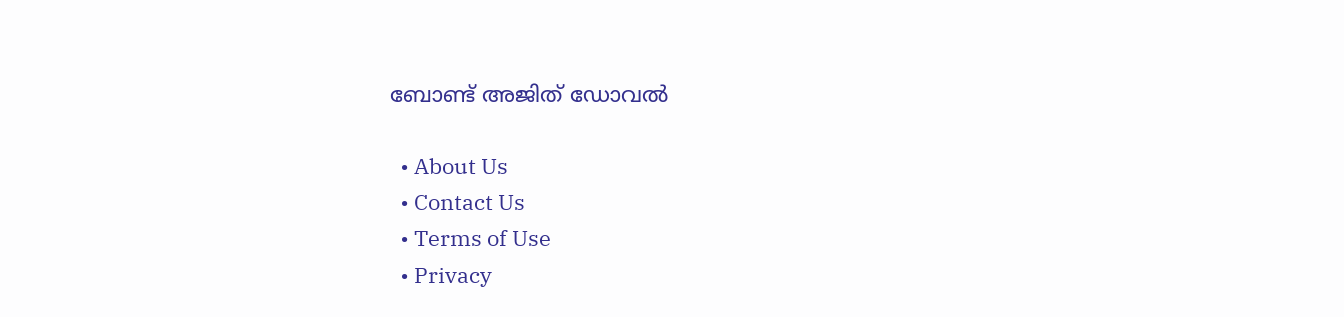ബോണ്ട് അജിത് ഡോവല്‍

  • About Us
  • Contact Us
  • Terms of Use
  • Privacy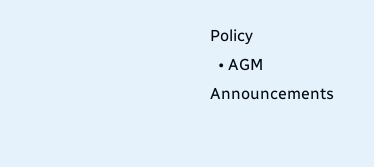Policy
  • AGM Announcements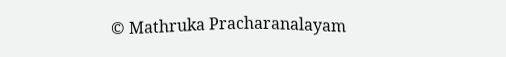© Mathruka Pracharanalayam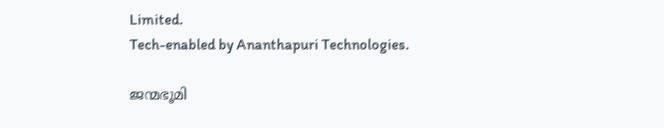Limited.
Tech-enabled by Ananthapuri Technologies.

ജന്മഭൂമി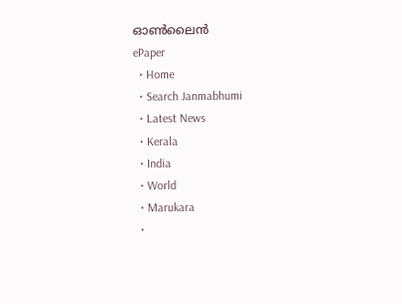ഓണ്‍ലൈന്‍
ePaper
  • Home
  • Search Janmabhumi
  • Latest News
  • Kerala
  • India
  • World
  • Marukara
  •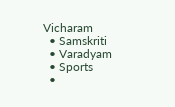Vicharam
  • Samskriti
  • Varadyam
  • Sports
  •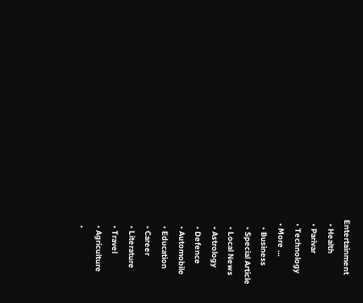Entertainment
  • Health
  • Parivar
  • Technology
  • More …
    • Business
    • Special Article
    • Local News
    • Astrology
    • Defence
    • Automobile
    • Education
    • Career
    • Literature
    • Travel
    • Agriculture
    •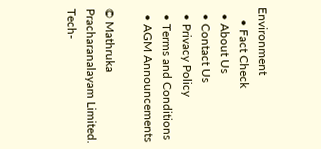Environment
    • Fact Check
  • About Us
  • Contact Us
  • Privacy Policy
  • Terms and Conditions
  • AGM Announcements

© Mathruka Pracharanalayam Limited.
Tech-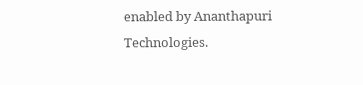enabled by Ananthapuri Technologies.